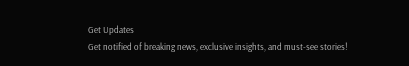Get Updates
Get notified of breaking news, exclusive insights, and must-see stories!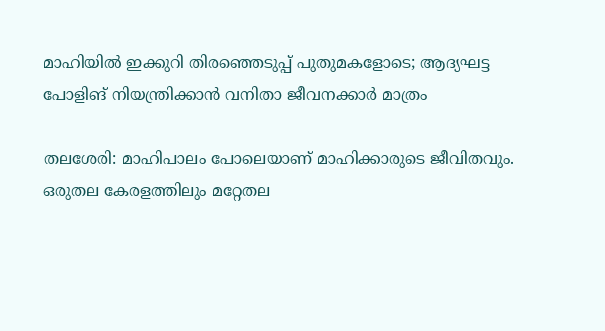മാഹിയില്‍ ഇക്കുറി തിരഞ്ഞെടുപ്പ് പുതുമകളോടെ; ആദ്യഘട്ട പോളിങ് നിയന്ത്രിക്കാന്‍ വനിതാ ജീവനക്കാര്‍ മാത്രം

തലശേരി: മാഹിപാലം പോലെയാണ് മാഹിക്കാരുടെ ജീവിതവും. ഒരുതല കേരളത്തിലും മറ്റേതല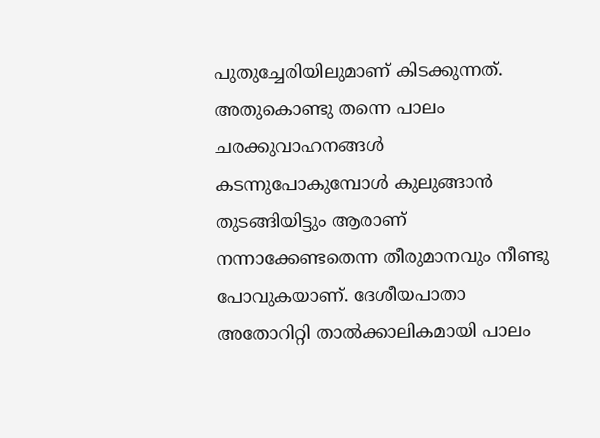പുതുച്ചേരിയിലുമാണ് കിടക്കുന്നത്. അതുകൊണ്ടു തന്നെ പാലം ചരക്കുവാഹനങ്ങള്‍ കടന്നുപോകുമ്പോള്‍ കുലുങ്ങാന്‍ തുടങ്ങിയിട്ടും ആരാണ് നന്നാക്കേണ്ടതെന്ന തീരുമാനവും നീണ്ടു പോവുകയാണ്. ദേശീയപാതാ അതോറിറ്റി താല്‍ക്കാലികമായി പാലം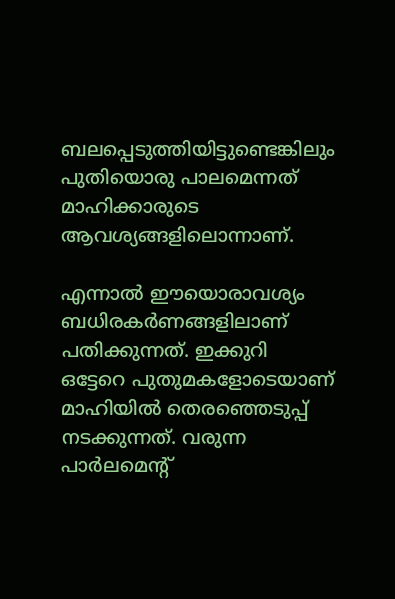ബലപ്പെടുത്തിയിട്ടുണ്ടെങ്കിലും പുതിയൊരു പാലമെന്നത് മാഹിക്കാരുടെ ആവശ്യങ്ങളിലൊന്നാണ്.

എന്നാല്‍ ഈയൊരാവശ്യം ബധിരകര്‍ണങ്ങളിലാണ് പതിക്കുന്നത്. ഇക്കുറി ഒട്ടേറെ പുതുമകളോടെയാണ് മാഹിയില്‍ തെരഞ്ഞെടുപ്പ് നടക്കുന്നത്. വരുന്ന പാര്‍ലമെന്റ്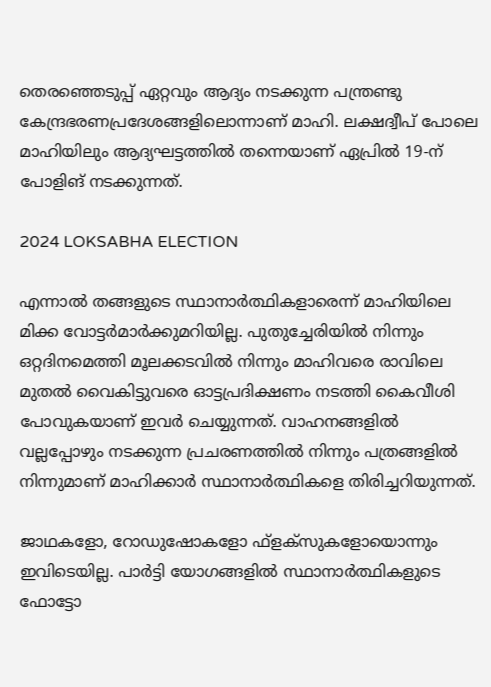തെരഞ്ഞെടുപ്പ് ഏറ്റവും ആദ്യം നടക്കുന്ന പന്ത്രണ്ടു കേന്ദ്രഭരണപ്രദേശങ്ങളിലൊന്നാണ് മാഹി. ലക്ഷദ്വീപ് പോലെ മാഹിയിലും ആദ്യഘട്ടത്തില്‍ തന്നെയാണ് ഏപ്രില്‍ 19-ന് പോളിങ് നടക്കുന്നത്.

2024 LOKSABHA ELECTION

എന്നാല്‍ തങ്ങളുടെ സ്ഥാനാര്‍ത്ഥികളാരെന്ന് മാഹിയിലെ മിക്ക വോട്ടര്‍മാര്‍ക്കുമറിയില്ല. പുതുച്ചേരിയില്‍ നിന്നും ഒറ്റദിനമെത്തി മൂലക്കടവില്‍ നിന്നും മാഹിവരെ രാവിലെ മുതല്‍ വൈകിട്ടുവരെ ഓട്ടപ്രദിക്ഷണം നടത്തി കൈവീശി പോവുകയാണ് ഇവര്‍ ചെയ്യുന്നത്. വാഹനങ്ങളില്‍ വല്ലപ്പോഴും നടക്കുന്ന പ്രചരണത്തില്‍ നിന്നും പത്രങ്ങളില്‍ നിന്നുമാണ് മാഹിക്കാര്‍ സ്ഥാനാര്‍ത്ഥികളെ തിരിച്ചറിയുന്നത്.

ജാഥകളോ, റോഡുഷോകളോ ഫ്ളക്സുകളോയൊന്നും ഇവിടെയില്ല. പാര്‍ട്ടി യോഗങ്ങളില്‍ സ്ഥാനാര്‍ത്ഥികളുടെ ഫോട്ടോ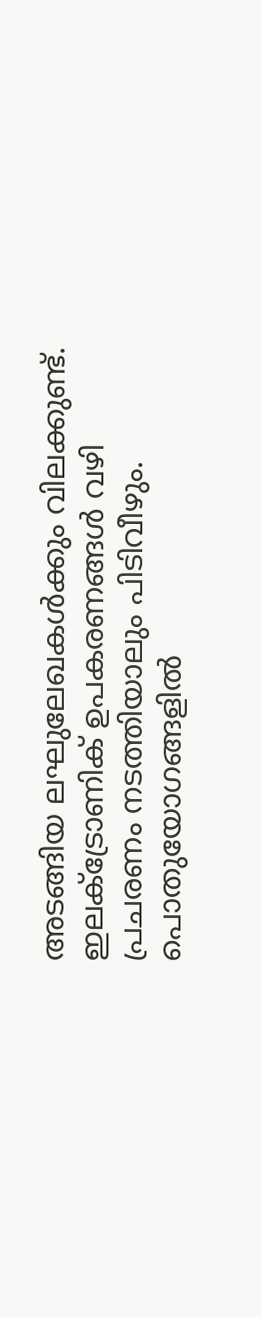അടങ്ങിയ ലഘുലേഖകള്‍ക്കും വിലക്കുണ്ട്. ഇലക്ട്രോണിക് ഉപകരണങ്ങള്‍ വഴി പ്രചരണം നടത്തിയാലും പിടിവീഴും. പൊതുയോഗങ്ങളില്‍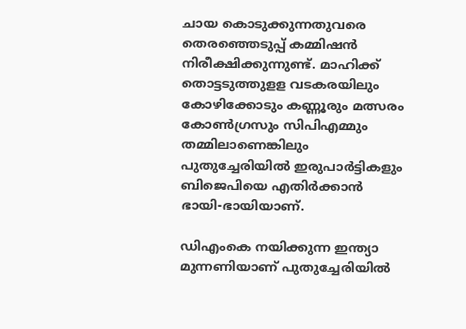ചായ കൊടുക്കുന്നതുവരെ തെരഞ്ഞെടുപ്പ് കമ്മിഷന്‍ നിരീക്ഷിക്കുന്നുണ്ട്. മാഹിക്ക് തൊട്ടടുത്തുളള വടകരയിലും കോഴിക്കോടും കണ്ണൂരും മത്സരം കോണ്‍ഗ്രസും സിപിഎമ്മും തമ്മിലാണെങ്കിലും പുതുച്ചേരിയില്‍ ഇരുപാര്‍ട്ടികളും ബിജെപിയെ എതിര്‍ക്കാന്‍ ഭായി-ഭായിയാണ്.

ഡിഎംകെ നയിക്കുന്ന ഇന്ത്യാ മുന്നണിയാണ് പുതുച്ചേരിയില്‍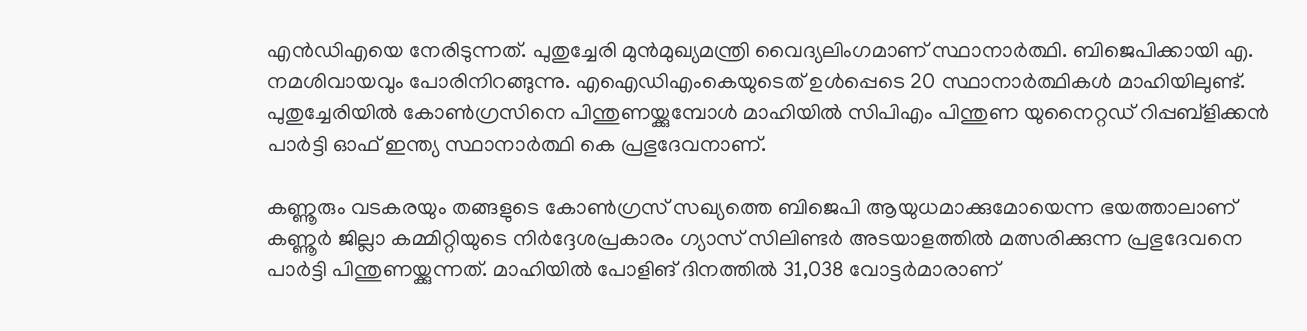എന്‍ഡിഎയെ നേരിടുന്നത്. പുതുച്ചേരി മുന്‍മുഖ്യമന്ത്രി വൈദ്യലിംഗമാണ് സ്ഥാനാര്‍ത്ഥി. ബിജെപിക്കായി എ. നമശിവായവും പോരിനിറങ്ങുന്നു. എഐഡിഎംകെയുടെത് ഉള്‍പ്പെടെ 20 സ്ഥാനാര്‍ത്ഥികള്‍ മാഹിയിലുണ്ട്. പുതുച്ചേരിയില്‍ കോണ്‍ഗ്രസിനെ പിന്തുണയ്ക്കുമ്പോള്‍ മാഹിയില്‍ സിപിഎം പിന്തുണ യുനൈറ്റഡ് റിപ്പബ്ളിക്കന്‍ പാര്‍ട്ടി ഓഫ് ഇന്ത്യ സ്ഥാനാര്‍ത്ഥി കെ പ്രഭുദേവനാണ്.

കണ്ണൂരും വടകരയും തങ്ങളുടെ കോണ്‍ഗ്രസ് സഖ്യത്തെ ബിജെപി ആയുധമാക്കുമോയെന്ന ഭയത്താലാണ് കണ്ണൂര്‍ ജില്ലാ കമ്മിറ്റിയുടെ നിര്‍ദ്ദേശപ്രകാരം ഗ്യാസ് സിലിണ്ടര്‍ അടയാളത്തില്‍ മത്സരിക്കുന്ന പ്രഭുദേവനെ പാര്‍ട്ടി പിന്തുണയ്ക്കുന്നത്. മാഹിയില്‍ പോളിങ് ദിനത്തില്‍ 31,038 വോട്ടര്‍മാരാണ്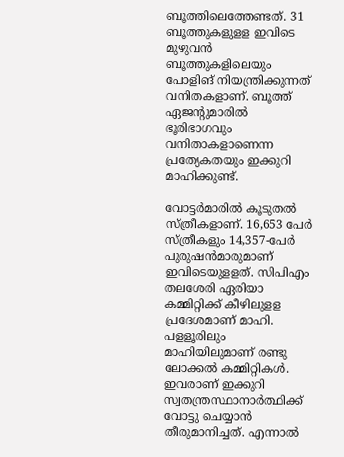ബൂത്തിലെത്തേണ്ടത്. 31 ബൂത്തുകളുളള ഇവിടെ മുഴുവന്‍ ബൂത്തുകളിലെയും പോളിങ് നിയന്ത്രിക്കുന്നത് വനിതകളാണ്. ബൂത്ത് ഏജന്റുമാരില്‍ ഭൂരിഭാഗവും വനിതാകളാണെന്ന പ്രത്യേകതയും ഇക്കുറി മാഹിക്കുണ്ട്.

വോട്ടര്‍മാരില്‍ കൂടുതല്‍ സ്ത്രീകളാണ്. 16,653 പേര്‍ സ്ത്രീകളും 14,357-പേര്‍ പുരുഷന്‍മാരുമാണ് ഇവിടെയുളളത്. സിപിഎം തലശേരി ഏരിയാ കമ്മിറ്റിക്ക് കീഴിലുളള പ്രദേശമാണ് മാഹി. പളളൂരിലും മാഹിയിലുമാണ് രണ്ടു ലോക്കല്‍ കമ്മിറ്റികള്‍. ഇവരാണ് ഇക്കുറി സ്വതന്ത്രസ്ഥാനാര്‍ത്ഥിക്ക് വോട്ടു ചെയ്യാന്‍ തീരുമാനിച്ചത്. എന്നാല്‍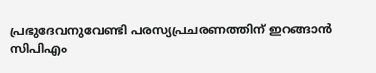പ്രഭുദേവനുവേണ്ടി പരസ്യപ്രചരണത്തിന് ഇറങ്ങാന്‍ സിപിഎം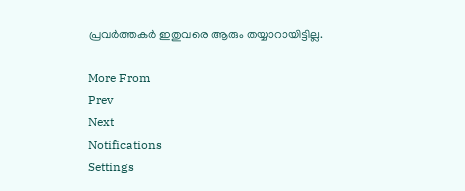പ്രവര്‍ത്തകര്‍ ഇതുവരെ ആരും തയ്യാറായിട്ടില്ല.

More From
Prev
Next
Notifications
Settings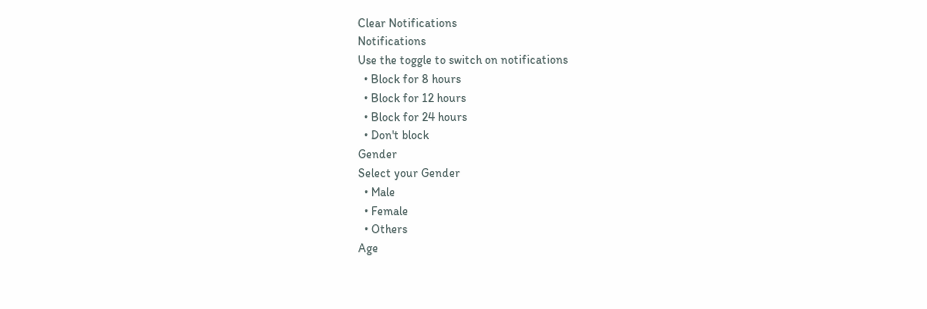Clear Notifications
Notifications
Use the toggle to switch on notifications
  • Block for 8 hours
  • Block for 12 hours
  • Block for 24 hours
  • Don't block
Gender
Select your Gender
  • Male
  • Female
  • Others
Age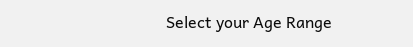Select your Age Range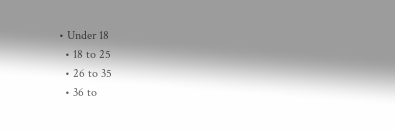• Under 18
  • 18 to 25
  • 26 to 35
  • 36 to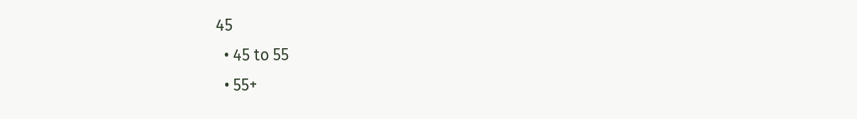45
  • 45 to 55
  • 55+